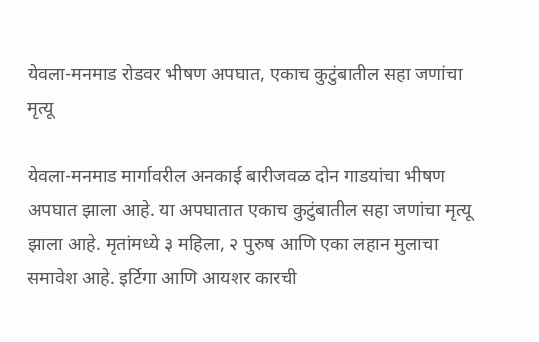येवला-मनमाड रोडवर भीषण अपघात, एकाच कुटुंबातील सहा जणांचा मृत्यू

येवला-मनमाड मार्गावरील अनकाई बारीजवळ दोन गाडयांचा भीषण अपघात झाला आहे. या अपघातात एकाच कुटुंबातील सहा जणांचा मृत्यू झाला आहे. मृतांमध्ये ३ महिला, २ पुरुष आणि एका लहान मुलाचा समावेश आहे. इर्टिगा आणि आयशर कारची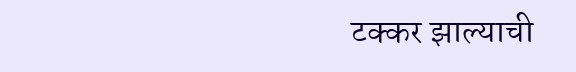टक्कर झाल्याची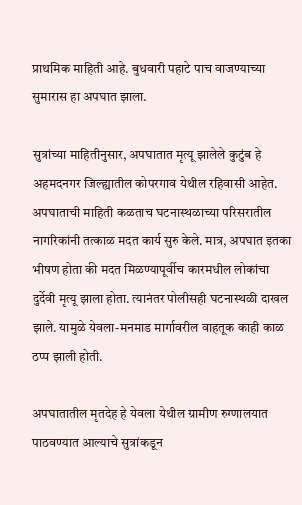प्राथमिक माहिती आहे. बुधवारी पहाटे पाच वाजण्याच्या सुमारास हा अपघात झाला.

सुत्रांच्या माहितीनुसार, अपघातात मृत्यू झालेले कुटुंब हे अहमदनगर जिल्ह्यातील कोपरगाव येथील रहिवासी आहेत. अपघाताची माहिती कळताच घटनास्थळाच्या परिसरातील नागरिकांनी तत्काळ मदत कार्य सुरु केले. मात्र, अपघात इतका भीषण होता की मदत मिळण्यापूर्वीच कारमधील लोकांचा दुर्देवी मृत्यू झाला होता. त्यानंतर पोलीसही घटनास्थळी दाखल झाले. यामुळे येवला-मनमाड मार्गावरील वाहतूक काही काळ ठप्प झाली होती.

अपघातातील मृतदेह हे येवला येथील ग्रामीण रुग्णालयात पाठवण्यात आल्याचे सुत्रांकडून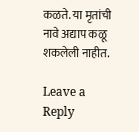कळते. या मृतांची नावे अद्याप कळू शकलेली नाहीत.

Leave a Reply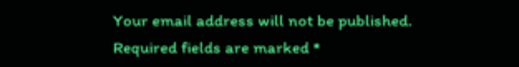Your email address will not be published. Required fields are marked *